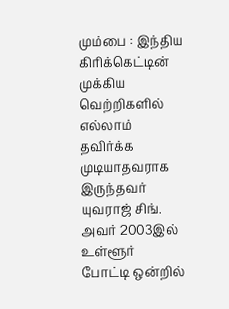மும்பை : இந்திய கிரிக்கெட்டின் முக்கிய வெற்றிகளில் எல்லாம் தவிர்க்க முடியாதவராக இருந்தவர் யுவராஜ் சிங். அவர் 2003இல் உள்ளூர் போட்டி ஒன்றில்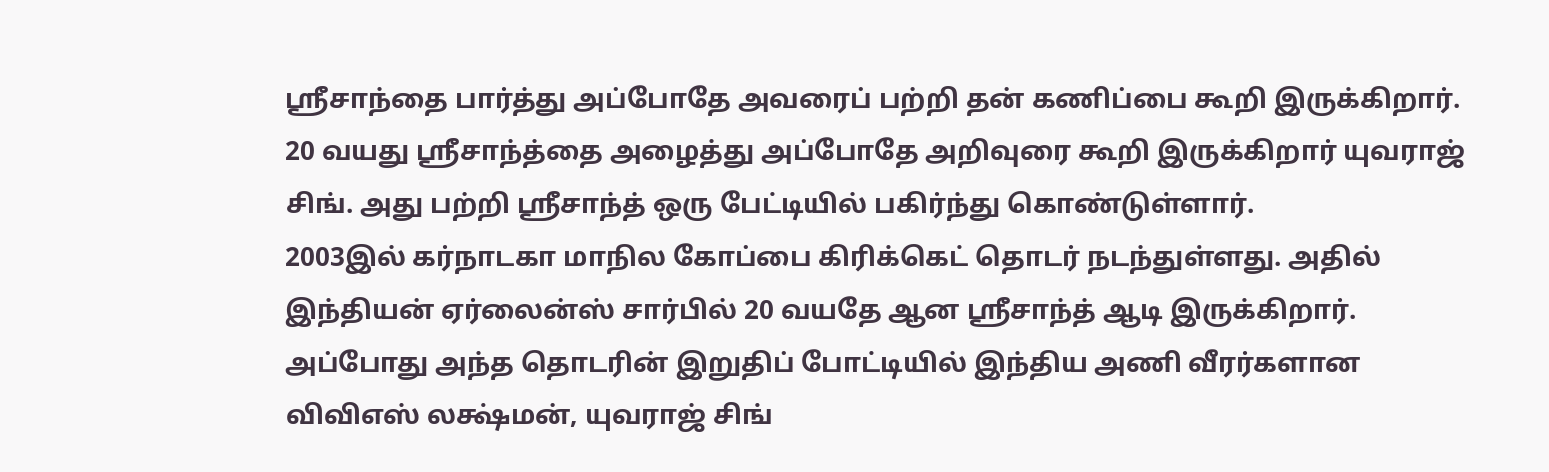ஸ்ரீசாந்தை பார்த்து அப்போதே அவரைப் பற்றி தன் கணிப்பை கூறி இருக்கிறார்.
20 வயது ஸ்ரீசாந்த்தை அழைத்து அப்போதே அறிவுரை கூறி இருக்கிறார் யுவராஜ் சிங். அது பற்றி ஸ்ரீசாந்த் ஒரு பேட்டியில் பகிர்ந்து கொண்டுள்ளார்.
2003இல் கர்நாடகா மாநில கோப்பை கிரிக்கெட் தொடர் நடந்துள்ளது. அதில் இந்தியன் ஏர்லைன்ஸ் சார்பில் 20 வயதே ஆன ஸ்ரீசாந்த் ஆடி இருக்கிறார். அப்போது அந்த தொடரின் இறுதிப் போட்டியில் இந்திய அணி வீரர்களான விவிஎஸ் லக்ஷ்மன், யுவராஜ் சிங்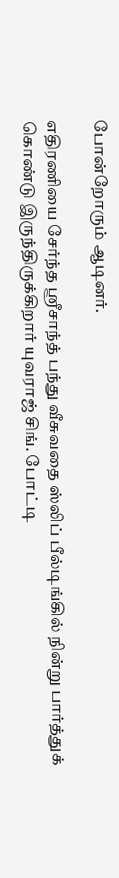போன்றோரும் ஆடினர்.

எதிரணியை சேர்ந்த ஸ்ரீசாந்த் பந்து வீசுவதை ஸ்லிப் பீல்டிங்கில் நின்று பார்த்துக் கொண்டு இருந்திருக்கிறார் யுவராஜ் சிங். போட்டி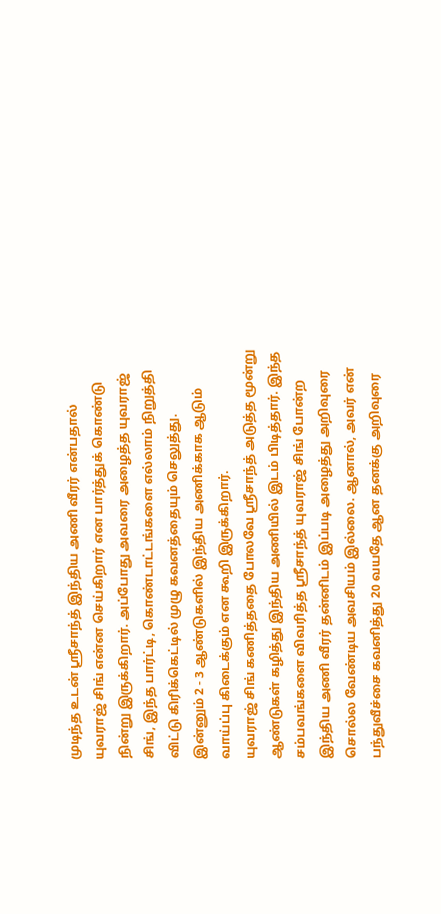முடிந்த உடன் ஸ்ரீசாந்த் இந்திய அணி வீரர் என்பதால் யுவராஜ் சிங் என்ன செய்கிறார் என பார்த்துக் கொண்டு நின்று இருக்கிறார். அப்போது அவரை அழைத்த யுவராஜ் சிங், இந்த பார்ட்டி, கொண்டாட்டங்களை எல்லாம் நிறுத்தி விட்டு கிரிக்கெட்டில் முழு கவனத்தையும் செலுத்து. இன்னும் 2 - 3 ஆண்டுகளில் இந்திய அணிக்காக ஆடும் வாய்ப்பு கிடைக்கும் என கூறி இருக்கிறார்.
யுவராஜ் சிங் கணித்ததை போலவே ஸ்ரீசாந்த் அடுத்த மூன்று ஆண்டுகள் கழித்து இந்திய அணியில் இடம் பிடித்தார். இந்த சம்பவங்களை விவரித்த ஸ்ரீசாந்த் யுவராஜ் சிங் போன்ற இந்திய அணி வீரர் தன்னிடம் இப்படி அழைத்து அறிவுரை சொல்ல வேண்டிய அவசியம் இல்லை. ஆனால், அவர் என் பந்துவீச்சை கவனித்து 20 வயதே ஆன தனக்கு அறிவுரை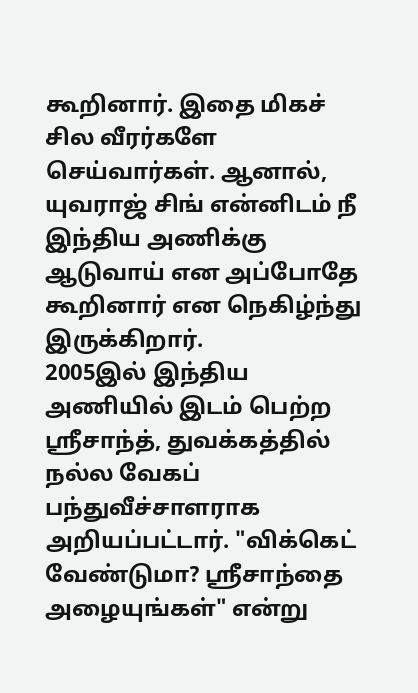கூறினார். இதை மிகச் சில வீரர்களே செய்வார்கள். ஆனால், யுவராஜ் சிங் என்னிடம் நீ இந்திய அணிக்கு ஆடுவாய் என அப்போதே கூறினார் என நெகிழ்ந்து இருக்கிறார்.
2005இல் இந்திய அணியில் இடம் பெற்ற ஸ்ரீசாந்த், துவக்கத்தில் நல்ல வேகப் பந்துவீச்சாளராக அறியப்பட்டார். "விக்கெட் வேண்டுமா? ஸ்ரீசாந்தை அழையுங்கள்" என்று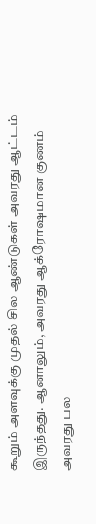கூறும் அளவுக்கு முதல் சில ஆண்டுகள் அவரது ஆட்டம் இருந்தது. ஆனாலும், அவரது ஆக்ரோஷமான குணம் அவரது பல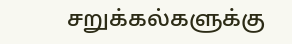சறுக்கல்களுக்கு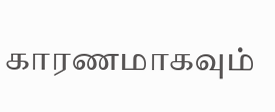காரணமாகவும்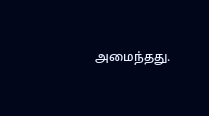அமைந்தது.